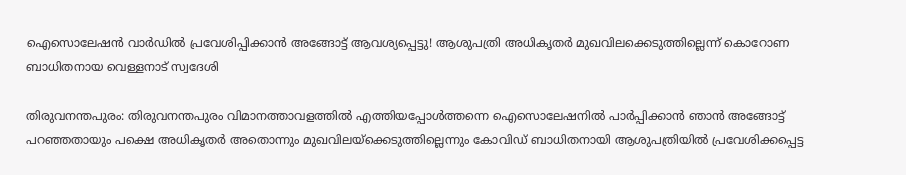ഐസൊലേഷന്‍ വാര്‍ഡില്‍ പ്രവേശിപ്പിക്കാന്‍ അങ്ങോട്ട് ആവശ്യപ്പെട്ടു! ആശുപത്രി അധികൃതര്‍ മുഖവിലക്കെടുത്തില്ലെന്ന് കൊറോണ ബാധിതനായ വെള്ളനാട് സ്വദേശി

തിരുവനന്തപുരം: തിരുവനന്തപുരം വിമാനത്താവളത്തില്‍ എത്തിയപ്പോള്‍ത്തന്നെ ഐസൊലേഷനില്‍ പാര്‍പ്പിക്കാന്‍ ഞാന്‍ അങ്ങോട്ട് പറഞ്ഞതായും പക്ഷെ അധികൃതര്‍ അതൊന്നും മുഖവിലയ്ക്കെടുത്തില്ലെന്നും കോവിഡ് ബാധിതനായി ആശുപത്രിയില്‍ പ്രവേശിക്കപ്പെട്ട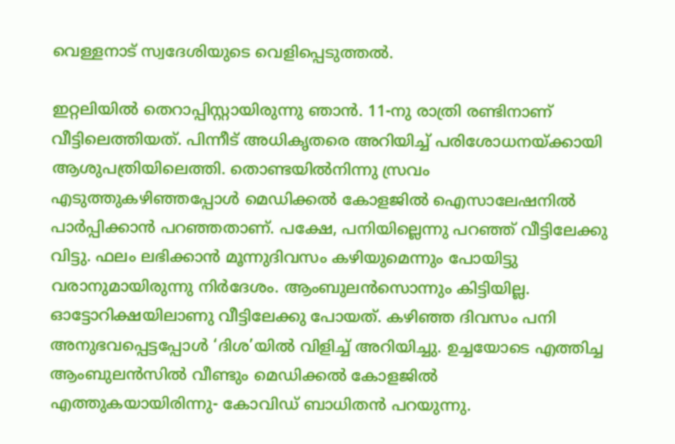വെള്ളനാട് സ്വദേശിയുടെ വെളിപ്പെടുത്തല്‍.

ഇറ്റലിയില്‍ തെറാപ്പിസ്റ്റായിരുന്നു ഞാന്‍. 11-നു രാത്രി രണ്ടിനാണ് വീട്ടിലെത്തിയത്. പിന്നീട് അധികൃതരെ അറിയിച്ച് പരിശോധനയ്ക്കായി ആശുപത്രിയിലെത്തി. തൊണ്ടയില്‍നിന്നു സ്രവം എടുത്തുകഴിഞ്ഞപ്പോള്‍ മെഡിക്കല്‍ കോളജില്‍ ഐസാലേഷനില്‍ പാര്‍പ്പിക്കാന്‍ പറഞ്ഞതാണ്. പക്ഷേ, പനിയില്ലെന്നു പറഞ്ഞ് വീട്ടിലേക്കു വിട്ടു. ഫലം ലഭിക്കാന്‍ മൂന്നുദിവസം കഴിയുമെന്നും പോയിട്ടു വരാനുമായിരുന്നു നിര്‍ദേശം. ആംബുലന്‍സൊന്നും കിട്ടിയില്ല. ഓട്ടോറിക്ഷയിലാണു വീട്ടിലേക്കു പോയത്. കഴിഞ്ഞ ദിവസം പനി അനുഭവപ്പെട്ടപ്പോള്‍ ‘ദിശ’യില്‍ വിളിച്ച് അറിയിച്ചു. ഉച്ചയോടെ എത്തിച്ച ആംബുലന്‍സില്‍ വീണ്ടും മെഡിക്കല്‍ കോളജില്‍ എത്തുകയായിരിന്നു- കോവിഡ് ബാധിതന്‍ പറയുന്നു.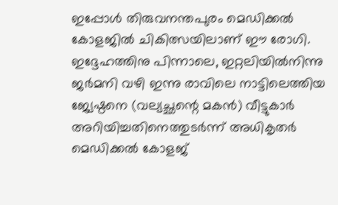ഇപ്പോള്‍ തിരുവനന്തപുരം മെഡിക്കല്‍ കോളജില്‍ ചികിത്സയിലാണ് ഈ രോഗി. ഇദ്ദേഹത്തിനു പിന്നാലെ, ഇറ്റലിയില്‍നിന്നു ജര്‍മനി വഴി ഇന്നു രാവിലെ നാട്ടിലെത്തിയ ജ്യേഷ്ഠനെ (വല്യച്ഛന്റെ മകന്‍) വീട്ടുകാര്‍ അറിയിച്ചതിനെത്തുടര്‍ന്ന് അധികൃതര്‍ മെഡിക്കല്‍ കോളജ്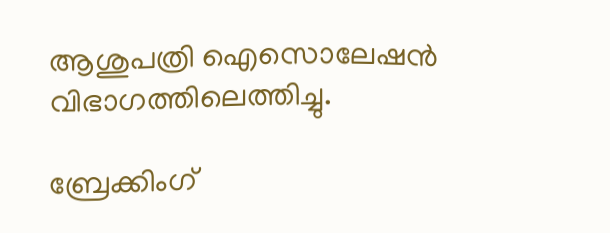ആശുപത്രി ഐസൊലേഷന്‍ വിഭാഗത്തിലെത്തിച്ചു.

ബ്രേക്കിംഗ്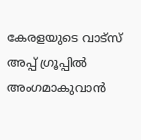കേരളയുടെ വാട്സ് അപ്പ് ഗ്രൂപ്പിൽ അംഗമാകുവാൻ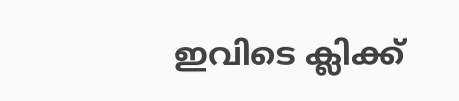ഇവിടെ ക്ലിക്ക്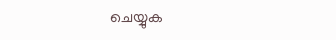ചെയ്യുക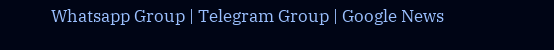Whatsapp Group | Telegram Group | Google News